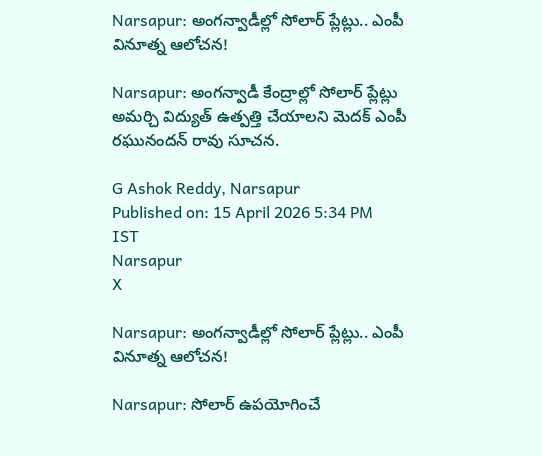Narsapur: అంగన్వాడీల్లో సోలార్ ప్లేట్లు.. ఎంపీ వినూత్న ఆలోచన!

Narsapur: అంగన్వాడీ కేంద్రాల్లో సోలార్ ప్లేట్లు అమర్చి విద్యుత్ ఉత్పత్తి చేయాలని మెదక్ ఎంపీ రఘునందన్ రావు సూచన.

G Ashok Reddy, Narsapur
Published on: 15 April 2026 5:34 PM IST
Narsapur
X

Narsapur: అంగన్వాడీల్లో సోలార్ ప్లేట్లు.. ఎంపీ వినూత్న ఆలోచన!

Narsapur: సోలార్ ఉపయోగించే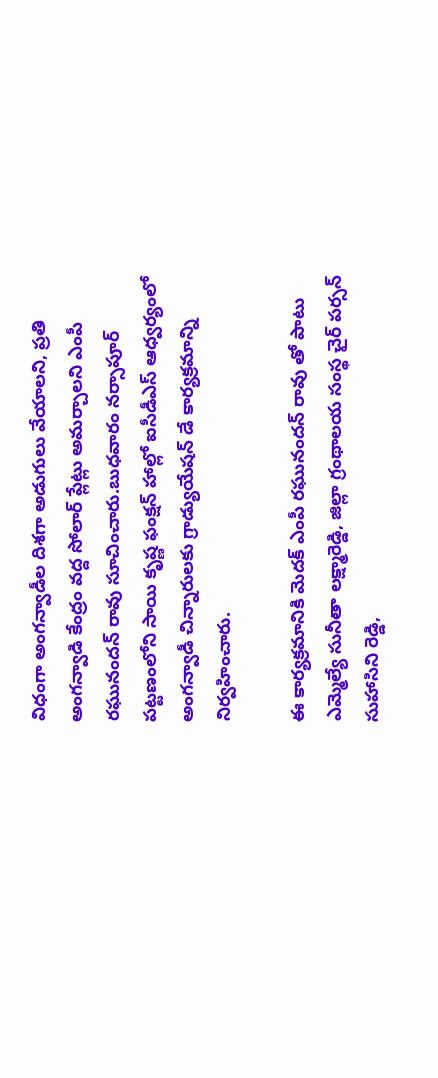విధంగా అంగన్వాడీల దిశగా అడుగులు వేయాలని, ప్రతి అంగన్వాడి కేంద్రం వద్ద సోలార్ ప్లేట్లు అమర్చాలని ఎంపీ రఘునందన్ రావు సూచించారు.బుధవారం నర్సాపూర్ పట్టణంలోని సాయి కృష్ణ ఫంక్షన్ హాల్లో ఐసీడీఎస్ ఆధ్వర్యంలో అంగన్వాడీ చిన్నారులకు గ్రాడ్యుయేషన్ డే కార్యక్రమాన్ని నిర్వహించారు.

ఈ కార్యక్రమానికి మెదక్ ఎంపీ రఘునందన్ రావు తో పాటు ఎమ్మెల్యే సునీతా లక్ష్మారెడ్డి, జిల్లా గ్రంథాలయ సంస్థ చైర్ పర్సన్ సుహాసిని రెడ్డి,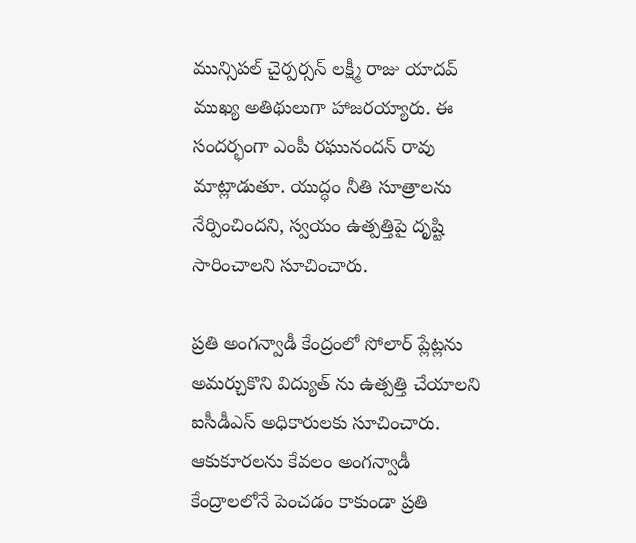మున్సిపల్ చైర్పర్సన్ లక్ష్మీ రాజు యాదవ్ ముఖ్య అతిథులుగా హాజరయ్యారు. ఈ సందర్భంగా ఎంపీ రఘునందన్ రావు మాట్లాడుతూ. యుద్ధం నీతి సూత్రాలను నేర్పించిందని, స్వయం ఉత్పత్తిపై దృష్టి సారించాలని సూచించారు.

ప్రతి అంగన్వాడీ కేంద్రంలో సోలార్ ప్లేట్లను అమర్చుకొని విద్యుత్ ను ఉత్పత్తి చేయాలని ఐసీడీఎస్ అధికారులకు సూచించారు. ఆకుకూరలను కేవలం అంగన్వాడీ కేంద్రాలలోనే పెంచడం కాకుండా ప్రతి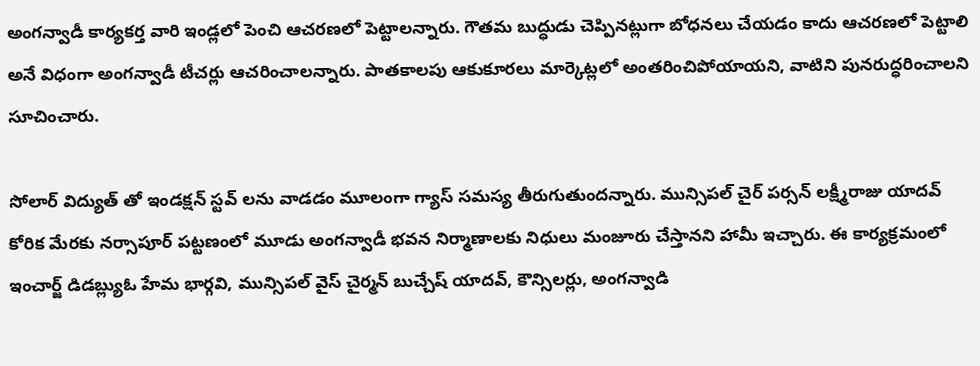అంగన్వాడీ కార్యకర్త వారి ఇండ్లలో పెంచి ఆచరణలో పెట్టాలన్నారు. గౌతమ బుద్ధుడు చెప్పినట్లుగా బోధనలు చేయడం కాదు ఆచరణలో పెట్టాలి అనే విధంగా అంగన్వాడీ టీచర్లు ఆచరించాలన్నారు. పాతకాలపు ఆకుకూరలు మార్కెట్లలో అంతరించిపోయాయని, వాటిని పునరుద్ధరించాలని సూచించారు.

సోలార్ విద్యుత్ తో ఇండక్షన్ స్టవ్ లను వాడడం మూలంగా గ్యాస్ సమస్య తీరుగుతుందన్నారు. మున్సిపల్ చైర్ పర్సన్ లక్ష్మీరాజు యాదవ్ కోరిక మేరకు నర్సాపూర్ పట్టణంలో మూడు అంగన్వాడీ భవన నిర్మాణాలకు నిధులు మంజూరు చేస్తానని హామీ ఇచ్చారు. ఈ కార్యక్రమంలో ఇంచార్జ్ డిడబ్ల్యుఓ హేమ భార్గవి, మున్సిపల్ వైస్ చైర్మన్ బుచ్చేష్ యాదవ్, కౌన్సిలర్లు, అంగన్వాడి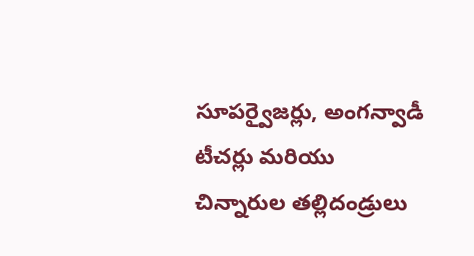సూపర్వైజర్లు, అంగన్వాడీ టీచర్లు మరియు చిన్నారుల తల్లిదండ్రులు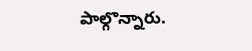పాల్గొన్నారు.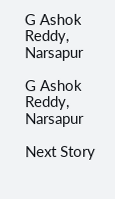G Ashok Reddy, Narsapur

G Ashok Reddy, Narsapur

Next Story